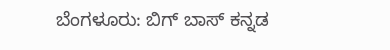ಬೆಂಗಳೂರು: ಬಿಗ್ ಬಾಸ್ ಕನ್ನಡ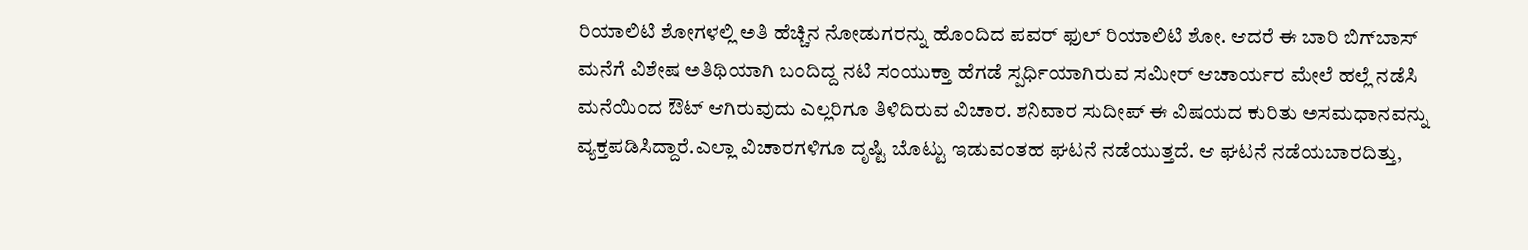ರಿಯಾಲಿಟಿ ಶೋಗಳಲ್ಲಿ ಅತಿ ಹೆಚ್ಚಿನ ನೋಡುಗರನ್ನು ಹೊಂದಿದ ಪವರ್ ಫುಲ್ ರಿಯಾಲಿಟಿ ಶೋ. ಆದರೆ ಈ ಬಾರಿ ಬಿಗ್‍ಬಾಸ್ ಮನೆಗೆ ವಿಶೇಷ ಅತಿಥಿಯಾಗಿ ಬಂದಿದ್ದ ನಟಿ ಸಂಯುಕ್ತಾ ಹೆಗಡೆ ಸ್ಪರ್ಧಿಯಾಗಿರುವ ಸಮೀರ್ ಆಚಾರ್ಯರ ಮೇಲೆ ಹಲ್ಲೆ ನಡೆಸಿ ಮನೆಯಿಂದ ಔಟ್ ಆಗಿರುವುದು ಎಲ್ಲರಿಗೂ ತಿಳಿದಿರುವ ವಿಚಾರ. ಶನಿವಾರ ಸುದೀಪ್ ಈ ವಿಷಯದ ಕುರಿತು ಅಸಮಧಾನವನ್ನು ವ್ಯಕ್ತಪಡಿಸಿದ್ದಾರೆ.ಎಲ್ಲಾ ವಿಚಾರಗಳಿಗೂ ದೃಷ್ಟಿ ಬೊಟ್ಟು ಇಡುವಂತಹ ಘಟನೆ ನಡೆಯುತ್ತದೆ. ಆ ಘಟನೆ ನಡೆಯಬಾರದಿತ್ತು,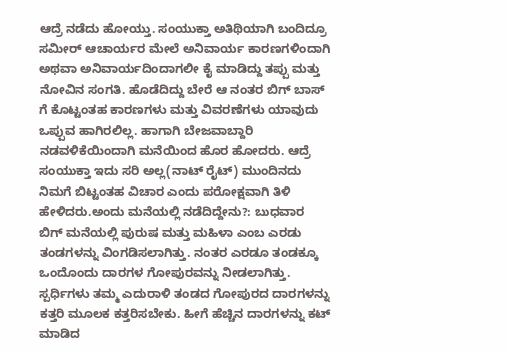ಆದ್ರೆ ನಡೆದು ಹೋಯ್ತು. ಸಂಯುಕ್ತಾ ಅತಿಥಿಯಾಗಿ ಬಂದಿದ್ರೂ ಸಮೀರ್ ಆಚಾರ್ಯರ ಮೇಲೆ ಅನಿವಾರ್ಯ ಕಾರಣಗಳಿಂದಾಗಿ ಅಥವಾ ಅನಿವಾರ್ಯದಿಂದಾಗಲೀ ಕೈ ಮಾಡಿದ್ದು ತಪ್ಪು ಮತ್ತು ನೋವಿನ ಸಂಗತಿ. ಹೊಡೆದಿದ್ದು ಬೇರೆ ಆ ನಂತರ ಬಿಗ್ ಬಾಸ್ ಗೆ ಕೊಟ್ಟಂತಹ ಕಾರಣಗಳು ಮತ್ತು ವಿವರಣೆಗಳು ಯಾವುದು ಒಪ್ಪುವ ಹಾಗಿರಲಿಲ್ಲ. ಹಾಗಾಗಿ ಬೇಜವಾಬ್ದಾರಿ ನಡವಳಿಕೆಯಿಂದಾಗಿ ಮನೆಯಿಂದ ಹೊರ ಹೋದರು. ಆದ್ರೆ ಸಂಯುಕ್ತಾ ಇದು ಸರಿ ಅಲ್ಲ(ನಾಟ್ ರೈಟ್) ಮುಂದಿನದು ನಿಮಗೆ ಬಿಟ್ಟಂತಹ ವಿಚಾರ ಎಂದು ಪರೋಕ್ಷವಾಗಿ ತಿಳಿ ಹೇಳಿದರು.ಅಂದು ಮನೆಯಲ್ಲಿ ನಡೆದಿದ್ದೇನು?: ಬುಧವಾರ ಬಿಗ್ ಮನೆಯಲ್ಲಿ ಪುರುಷ ಮತ್ತು ಮಹಿಳಾ ಎಂಬ ಎರಡು ತಂಡಗಳನ್ನು ವಿಂಗಡಿಸಲಾಗಿತ್ತು. ನಂತರ ಎರಡೂ ತಂಡಕ್ಕೂ ಒಂದೊಂದು ದಾರಗಳ ಗೋಪುರವನ್ನು ನೀಡಲಾಗಿತ್ತು. ಸ್ಪರ್ಧಿಗಳು ತಮ್ಮ ಎದುರಾಳಿ ತಂಡದ ಗೋಪುರದ ದಾರಗಳನ್ನು ಕತ್ತರಿ ಮೂಲಕ ಕತ್ತರಿಸಬೇಕು. ಹೀಗೆ ಹೆಚ್ಚಿನ ದಾರಗಳನ್ನು ಕಟ್ ಮಾಡಿದ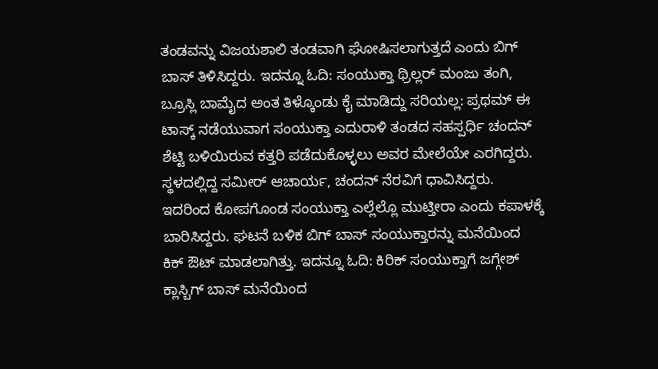ತಂಡವನ್ನು ವಿಜಯಶಾಲಿ ತಂಡವಾಗಿ ಘೋಷಿಸಲಾಗುತ್ತದೆ ಎಂದು ಬಿಗ್ ಬಾಸ್ ತಿಳಿಸಿದ್ದರು. ಇದನ್ನೂ ಓದಿ: ಸಂಯುಕ್ತಾ ಥ್ರಿಲ್ಲರ್ ಮಂಜು ತಂಗಿ, ಬ್ರೂಸ್ಲಿ ಬಾಮೈದ ಅಂತ ತಿಳ್ಕೊಂಡು ಕೈ ಮಾಡಿದ್ದು ಸರಿಯಲ್ಲ: ಪ್ರಥಮ್ ಈ ಟಾಸ್ಕ್ ನಡೆಯುವಾಗ ಸಂಯುಕ್ತಾ ಎದುರಾಳಿ ತಂಡದ ಸಹಸ್ಪರ್ಧಿ ಚಂದನ್ ಶೆಟ್ಟಿ ಬಳಿಯಿರುವ ಕತ್ತರಿ ಪಡೆದುಕೊಳ್ಳಲು ಅವರ ಮೇಲೆಯೇ ಎರಗಿದ್ದರು. ಸ್ಥಳದಲ್ಲಿದ್ದ ಸಮೀರ್ ಆಚಾರ್ಯ, ಚಂದನ್ ನೆರವಿಗೆ ಧಾವಿಸಿದ್ದರು. ಇದರಿಂದ ಕೋಪಗೊಂಡ ಸಂಯುಕ್ತಾ ಎಲ್ಲೆಲ್ಲೊ ಮುಟ್ತೀರಾ ಎಂದು ಕಪಾಳಕ್ಕೆ ಬಾರಿಸಿದ್ದರು. ಘಟನೆ ಬಳಿಕ ಬಿಗ್ ಬಾಸ್ ಸಂಯುಕ್ತಾರನ್ನು ಮನೆಯಿಂದ ಕಿಕ್ ಔಟ್ ಮಾಡಲಾಗಿತ್ತು. ಇದನ್ನೂ ಓದಿ: ಕಿರಿಕ್ ಸಂಯುಕ್ತಾಗೆ ಜಗ್ಗೇಶ್ ಕ್ಲಾಸ್ಬಿಗ್ ಬಾಸ್ ಮನೆಯಿಂದ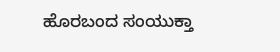ಹೊರಬಂದ ಸಂಯುಕ್ತಾ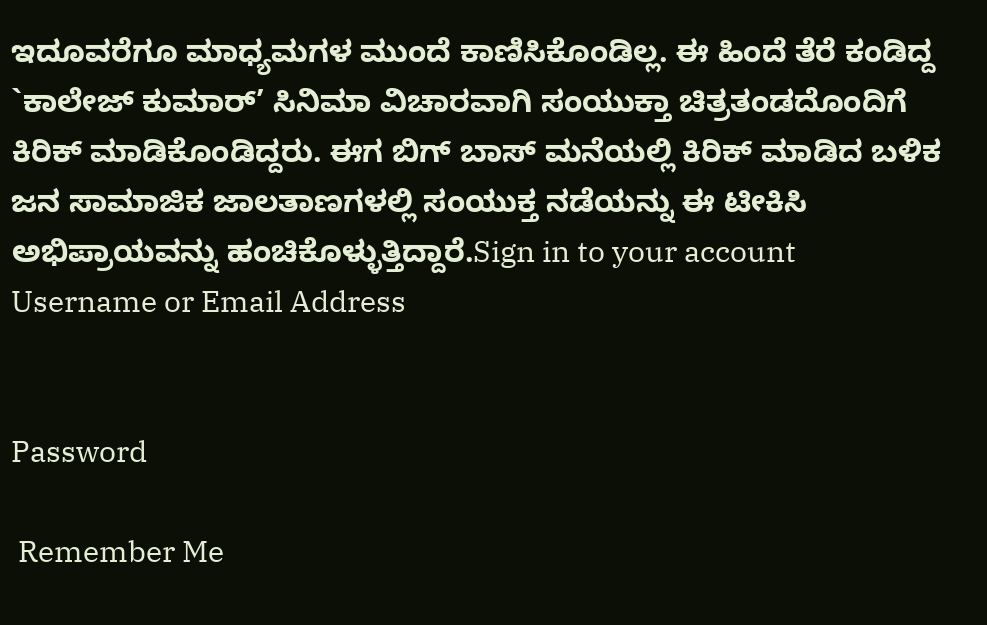ಇದೂವರೆಗೂ ಮಾಧ್ಯಮಗಳ ಮುಂದೆ ಕಾಣಿಸಿಕೊಂಡಿಲ್ಲ. ಈ ಹಿಂದೆ ತೆರೆ ಕಂಡಿದ್ದ `ಕಾಲೇಜ್ ಕುಮಾರ್’ ಸಿನಿಮಾ ವಿಚಾರವಾಗಿ ಸಂಯುಕ್ತಾ ಚಿತ್ರತಂಡದೊಂದಿಗೆ ಕಿರಿಕ್ ಮಾಡಿಕೊಂಡಿದ್ದರು. ಈಗ ಬಿಗ್ ಬಾಸ್ ಮನೆಯಲ್ಲಿ ಕಿರಿಕ್ ಮಾಡಿದ ಬಳಿಕ ಜನ ಸಾಮಾಜಿಕ ಜಾಲತಾಣಗಳಲ್ಲಿ ಸಂಯುಕ್ತ ನಡೆಯನ್ನು ಈ ಟೀಕಿಸಿ ಅಭಿಪ್ರಾಯವನ್ನು ಹಂಚಿಕೊಳ್ಳುತ್ತಿದ್ದಾರೆ.Sign in to your account
Username or Email Address


Password

 Remember Me